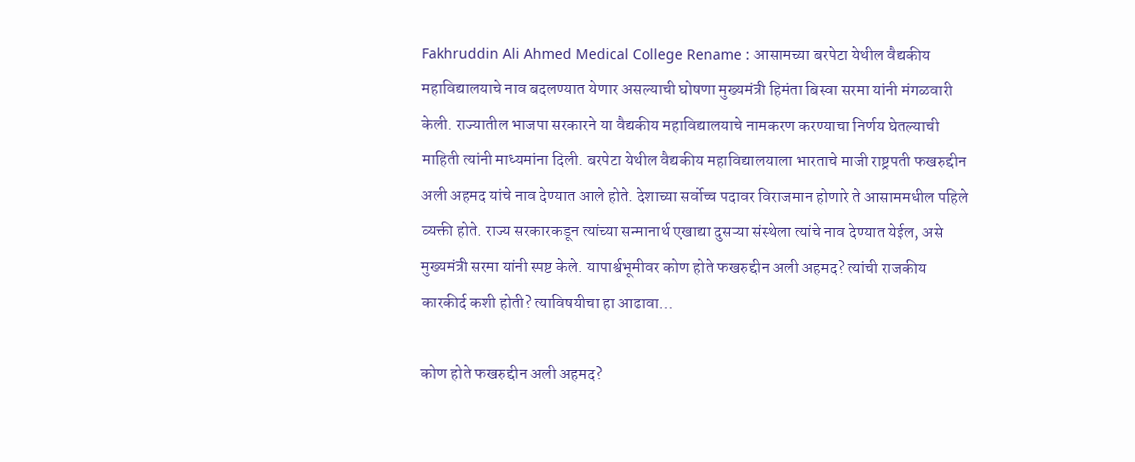Fakhruddin Ali Ahmed Medical College Rename : आसामच्या बरपेटा येथील वैद्यकीय महाविद्यालयाचे नाव बदलण्यात येणार असल्याची घोषणा मुख्यमंत्री हिमंता बिस्वा सरमा यांनी मंगळवारी केली. राज्यातील भाजपा सरकारने या वैद्यकीय महाविद्यालयाचे नामकरण करण्याचा निर्णय घेतल्याची माहिती त्यांनी माध्यमांना दिली. बरपेटा येथील वैद्यकीय महाविद्यालयाला भारताचे माजी राष्ट्रपती फखरुद्दीन अली अहमद यांचे नाव देण्यात आले होते. देशाच्या सर्वोच्च पदावर विराजमान होणारे ते आसाममधील पहिले व्यक्ती होते. राज्य सरकारकडून त्यांच्या सन्मानार्थ एखाद्या दुसऱ्या संस्थेला त्यांचे नाव देण्यात येईल, असे मुख्यमंत्री सरमा यांनी स्पष्ट केले. यापार्श्वभूमीवर कोण होते फखरुद्दीन अली अहमद? त्यांची राजकीय कारकीर्द कशी होती? त्याविषयीचा हा आढावा…

कोण होते फखरुद्दीन अली अहमद?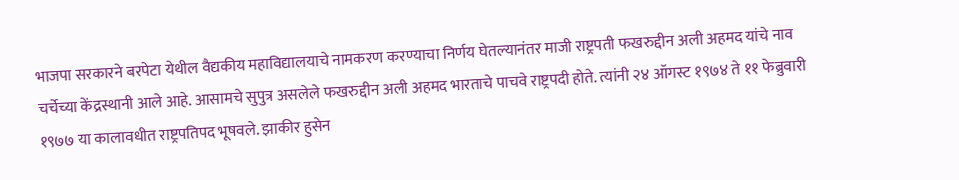भाजपा सरकारने बरपेटा येथील वैद्यकीय महाविद्यालयाचे नामकरण करण्याचा निर्णय घेतल्यानंतर माजी राष्ट्रपती फखरुद्दीन अली अहमद यांचे नाव चर्चेच्या केंद्रस्थानी आले आहे. आसामचे सुपुत्र असलेले फखरुद्दीन अली अहमद भारताचे पाचवे राष्ट्रपदी होते. त्यांनी २४ ऑगस्ट १९७४ ते ११ फेब्रुवारी १९७७ या कालावधीत राष्ट्रपतिपद भूषवले. झाकीर हुसेन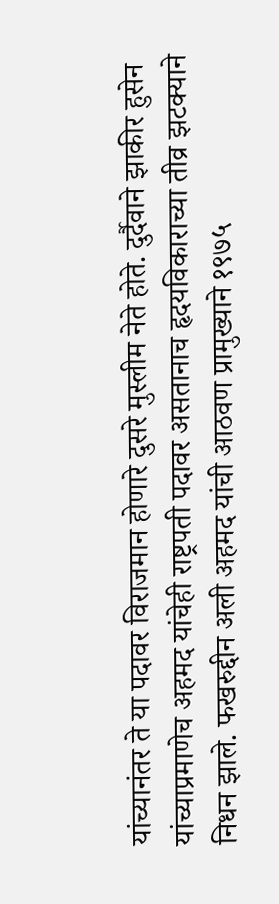यांच्यानंतर ते या पदावर विराजमान होणारे दुसरे मुस्लीम नेते होते. दुर्दैवाने झाकीर हुसेन यांच्याप्रमाणेच अहमद यांचेही राष्ट्रपती पदावर असतानाच हृदयविकाराच्या तीव्र झटक्याने निधन झाले. फखरुद्दीन अली अहमद यांची आठवण प्रामुख्याने १९७५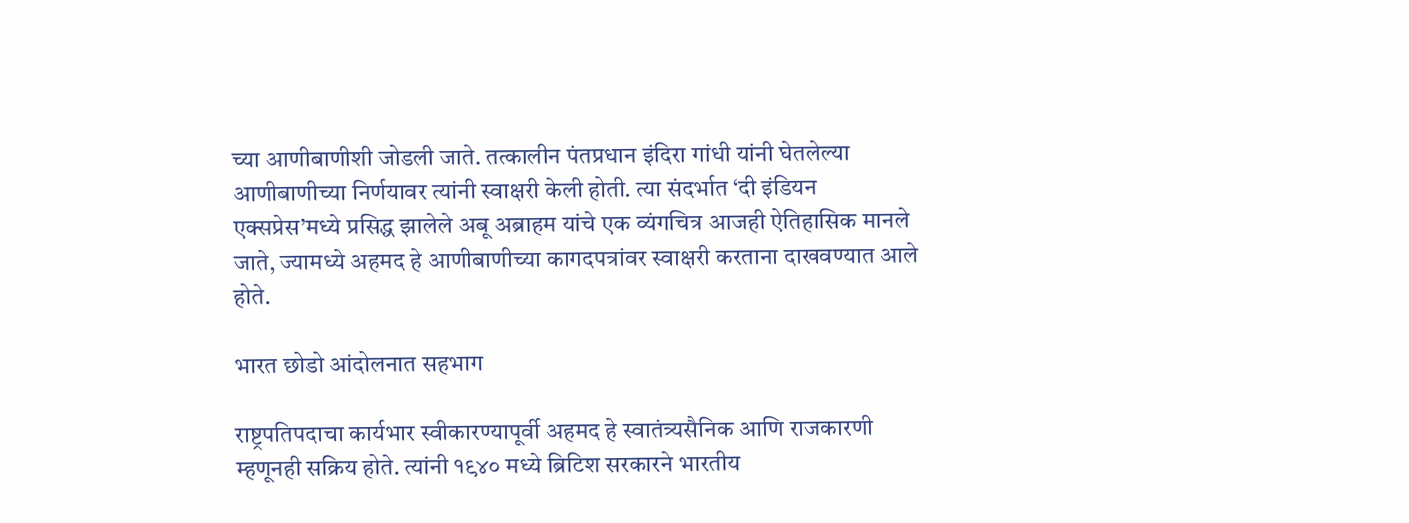च्या आणीबाणीशी जोडली जाते. तत्कालीन पंतप्रधान इंदिरा गांधी यांनी घेतलेल्या आणीबाणीच्या निर्णयावर त्यांनी स्वाक्षरी केली होती. त्या संदर्भात ‘दी इंडियन एक्सप्रेस’मध्ये प्रसिद्ध झालेले अबू अब्राहम यांचे एक व्यंगचित्र आजही ऐतिहासिक मानले जाते, ज्यामध्ये अहमद हे आणीबाणीच्या कागदपत्रांवर स्वाक्षरी करताना दाखवण्यात आले होते.

भारत छोडो आंदोलनात सहभाग

राष्ट्रपतिपदाचा कार्यभार स्वीकारण्यापूर्वी अहमद हे स्वातंत्र्यसैनिक आणि राजकारणी म्हणूनही सक्रिय होते. त्यांनी १९४० मध्ये ब्रिटिश सरकारने भारतीय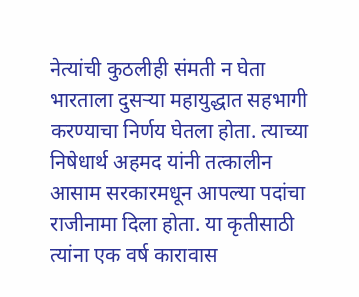नेत्यांची कुठलीही संमती न घेता भारताला दुसऱ्या महायुद्धात सहभागी करण्याचा निर्णय घेतला होता. त्याच्या निषेधार्थ अहमद यांनी तत्कालीन आसाम सरकारमधून आपल्या पदांचा राजीनामा दिला होता. या कृतीसाठी त्यांना एक वर्ष कारावास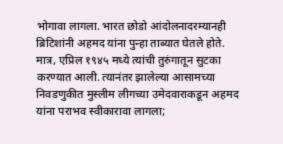भोगावा लागला. भारत छोडो आंदोलनादरम्यानही ब्रिटिशांनी अहमद यांना पुन्हा ताब्यात घेतले होते. मात्र, एप्रिल १९४५ मध्ये त्यांची तुरुंगातून सुटका करण्यात आली. त्यानंतर झालेल्या आसामच्या निवडणुकीत मुस्लीम लीगच्या उमेदवाराकडून अहमद यांना पराभव स्वीकारावा लागला;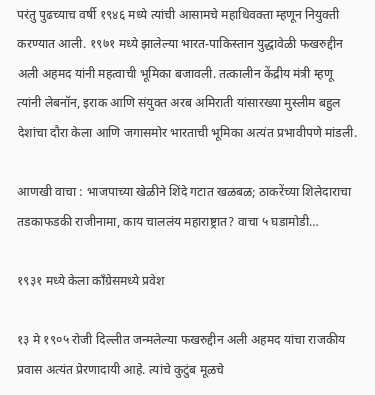परंतु पुढच्याच वर्षी १९४६ मध्ये त्यांची आसामचे महाधिवक्ता म्हणून नियुक्ती करण्यात आली. १९७१ मध्ये झालेल्या भारत-पाकिस्तान युद्धावेळी फखरुद्दीन अली अहमद यांनी महत्वाची भूमिका बजावली. तत्कालीन केंद्रीय मंत्री म्हणू त्यांनी लेबनॉन, इराक आणि संयुक्त अरब अमिराती यांसारख्या मुस्लीम बहुल देशांचा दौरा केला आणि जगासमोर भारताची भूमिका अत्यंत प्रभावीपणे मांडली.

आणखी वाचा : भाजपाच्या खेळीने शिंदे गटात खळबळ; ठाकरेंच्या शिलेदाराचा तडकाफडकी राजीनामा, काय चाललंय महाराष्ट्रात? वाचा ५ घडामोडी…

१९३१ मध्ये केला काँग्रेसमध्ये प्रवेश

१३ मे १९०५ रोजी दिल्लीत जन्मलेल्या फखरुद्दीन अली अहमद यांचा राजकीय प्रवास अत्यंत प्रेरणादायी आहे. त्यांचे कुटुंब मूळचे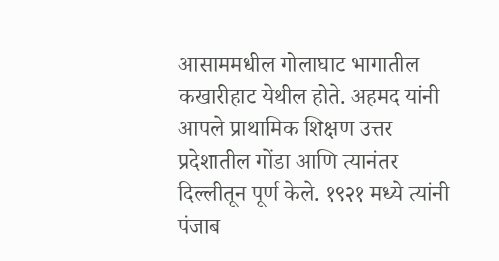आसाममधील गोलाघाट भागातील कखारीहाट येथील होते. अहमद यांनी आपले प्राथामिक शिक्षण उत्तर प्रदेशातील गोंडा आणि त्यानंतर दिल्लीतून पूर्ण केले. १९२१ मध्ये त्यांनी पंजाब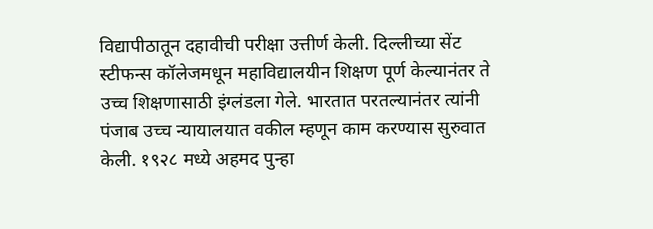विद्यापीठातून दहावीची परीक्षा उत्तीर्ण केली. दिल्लीच्या सेंट स्टीफन्स कॉलेजमधून महाविद्यालयीन शिक्षण पूर्ण केल्यानंतर ते उच्च शिक्षणासाठी इंग्लंडला गेले. भारतात परतल्यानंतर त्यांनी पंजाब उच्च न्यायालयात वकील म्हणून काम करण्यास सुरुवात केली. १९२८ मध्ये अहमद पुन्हा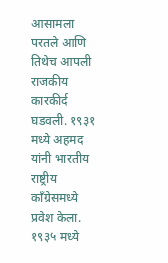आसामला परतले आणि तिथेच आपली राजकीय कारकीर्द घडवली. १९३१ मध्ये अहमद यांनी भारतीय राष्ट्रीय काँग्रेसमध्ये प्रवेश केला. १९३५ मध्ये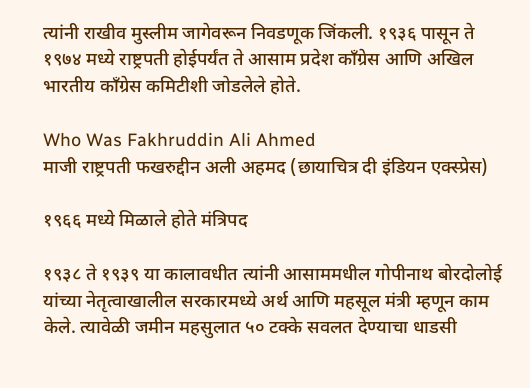त्यांनी राखीव मुस्लीम जागेवरून निवडणूक जिंकली. १९३६ पासून ते १९७४ मध्ये राष्ट्रपती होईपर्यंत ते आसाम प्रदेश काँग्रेस आणि अखिल भारतीय काँग्रेस कमिटीशी जोडलेले होते.

Who Was Fakhruddin Ali Ahmed
माजी राष्ट्रपती फखरुद्दीन अली अहमद (छायाचित्र दी इंडियन एक्स्प्रेस)

१९६६ मध्ये मिळाले होते मंत्रिपद

१९३८ ते १९३९ या कालावधीत त्यांनी आसाममधील गोपीनाथ बोरदोलोई यांच्या नेतृत्वाखालील सरकारमध्ये अर्थ आणि महसूल मंत्री म्हणून काम केले. त्यावेळी जमीन महसुलात ५० टक्के सवलत देण्याचा धाडसी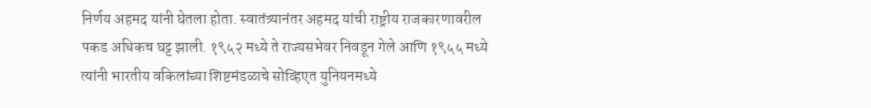निर्णय अहमद यांनी घेतला होता. स्वातंत्र्यानंतर अहमद यांची राष्ट्रीय राजकारणावरील पकड अधिकच घट्ट झाली. १९५२ मध्ये ते राज्यसभेवर निवडून गेले आणि १९५५ मध्ये त्यांनी भारतीय वकिलांच्या शिष्टमंडळाचे सोव्हिएत युनियनमध्ये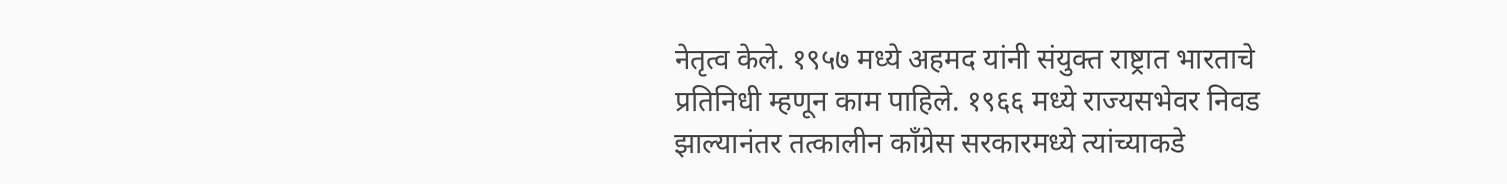नेतृत्व केले. १९५७ मध्ये अहमद यांनी संयुक्त राष्ट्रात भारताचे प्रतिनिधी म्हणून काम पाहिले. १९६६ मध्ये राज्यसभेवर निवड झाल्यानंतर तत्कालीन काँग्रेस सरकारमध्ये त्यांच्याकडे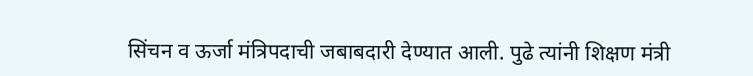सिंचन व ऊर्जा मंत्रिपदाची जबाबदारी देण्यात आली. पुढे त्यांनी शिक्षण मंत्री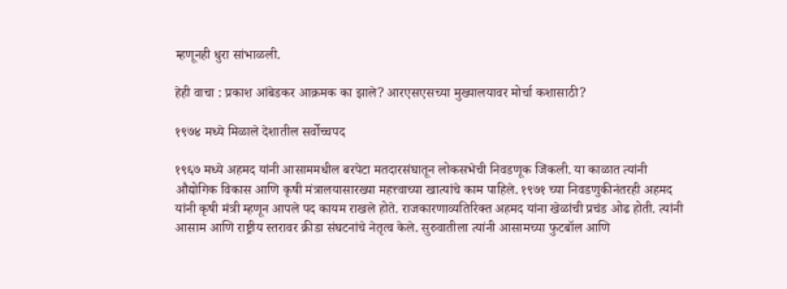म्हणूनही धुरा सांभाळली.

हेही वाचा : प्रकाश आंबेडकर आक्रमक का झाले? आरएसएसच्या मुख्यालयावर मोर्चा कशासाठी?

१९७४ मध्ये मिळाले देशातील सर्वोच्चपद

१९६७ मध्ये अहमद यांनी आसाममधील बरपेटा मतदारसंघातून लोकसभेची निवडणूक जिंकली. या काळात त्यांनी औद्योगिक विकास आणि कृषी मंत्रालयासारख्या महत्त्वाच्या खात्यांचे काम पाहिले. १९७१ च्या निवडणुकीनंतरही अहमद यांनी कृषी मंत्री म्हणून आपले पद कायम राखले होते. राजकारणाव्यतिरिक्त अहमद यांना खेळांची प्रचंड ओढ होती. त्यांनी आसाम आणि राष्ट्रीय स्तरावर क्रीडा संघटनांचे नेतृत्व केले. सुरुवातीला त्यांनी आसामच्या फुटबॉल आणि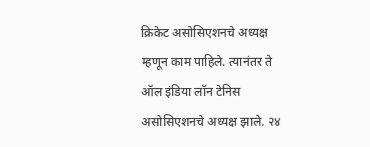क्रिकेट असोसिएशनचे अध्यक्ष म्हणून काम पाहिले. त्यानंतर ते ऑल इंडिया लॉन टेनिस असोसिएशनचे अध्यक्ष झाले. २४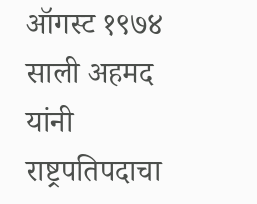ऑगस्ट १९७४ साली अहमद यांनी राष्ट्रपतिपदाचा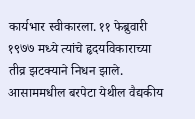कार्यभार स्वीकारला. ११ फेब्रुवारी १९७७ मध्ये त्यांचे हृदयविकाराच्या तीव्र झटक्याने निधन झाले. आसाममधील बरपेटा येथील वैद्यकीय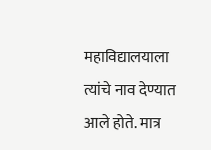महाविद्यालयाला त्यांचे नाव देण्यात आले होते. मात्र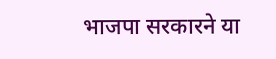भाजपा सरकारने या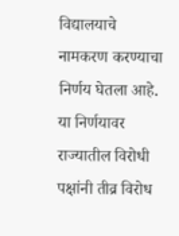विद्यालयाचे नामकरण करण्याचा निर्णय घेतला आहे. या निर्णयावर राज्यातील विरोधी पक्षांनी तीव्र विरोध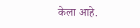केला आहे.